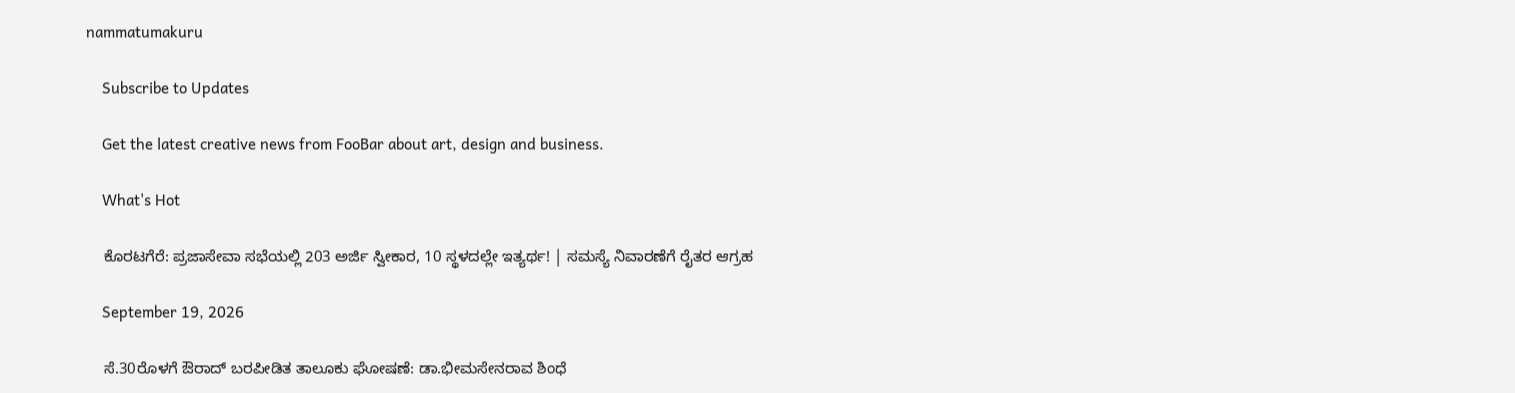nammatumakuru

    Subscribe to Updates

    Get the latest creative news from FooBar about art, design and business.

    What's Hot

    ಕೊರಟಗೆರೆ: ಪ್ರಜಾಸೇವಾ ಸಭೆಯಲ್ಲಿ 203 ಅರ್ಜಿ ಸ್ವೀಕಾರ, 10 ಸ್ಥಳದಲ್ಲೇ ಇತ್ಯರ್ಥ! | ಸಮಸ್ಯೆ ನಿವಾರಣೆಗೆ ರೈತರ ಆಗ್ರಹ

    September 19, 2026

    ಸೆ.30ರೊಳಗೆ ಔರಾದ್‌ ಬರಪೀಡಿತ ತಾಲೂಕು ಘೋಷಣೆ: ಡಾ.ಭೀಮಸೇನರಾವ ಶಿಂಧೆ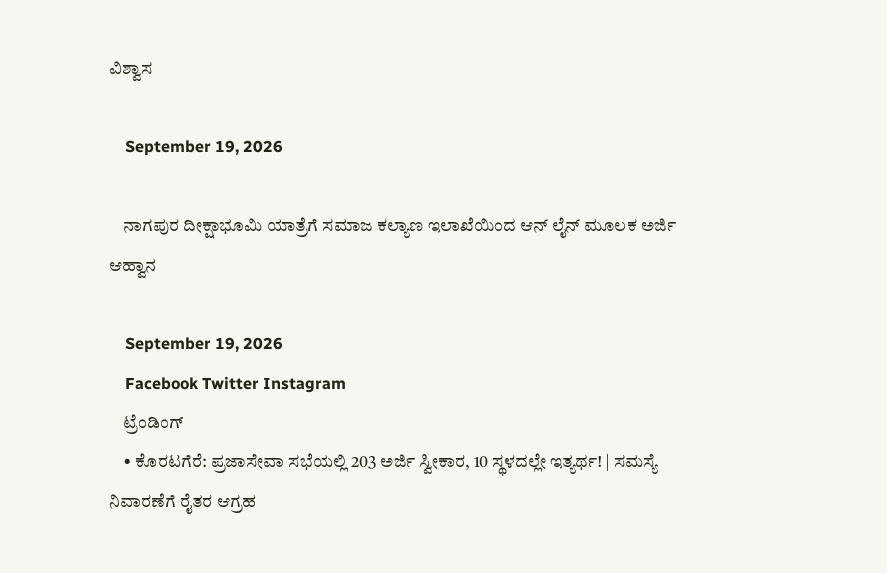ವಿಶ್ವಾಸ

    September 19, 2026

    ನಾಗಪುರ ದೀಕ್ಷಾಭೂಮಿ ಯಾತ್ರೆಗೆ ಸಮಾಜ ಕಲ್ಯಾಣ ಇಲಾಖೆಯಿಂದ ಆನ್ ಲೈನ್ ಮೂಲಕ ಅರ್ಜಿ ಆಹ್ವಾನ

    September 19, 2026
    Facebook Twitter Instagram
    ಟ್ರೆಂಡಿಂಗ್
    • ಕೊರಟಗೆರೆ: ಪ್ರಜಾಸೇವಾ ಸಭೆಯಲ್ಲಿ 203 ಅರ್ಜಿ ಸ್ವೀಕಾರ, 10 ಸ್ಥಳದಲ್ಲೇ ಇತ್ಯರ್ಥ! | ಸಮಸ್ಯೆ ನಿವಾರಣೆಗೆ ರೈತರ ಆಗ್ರಹ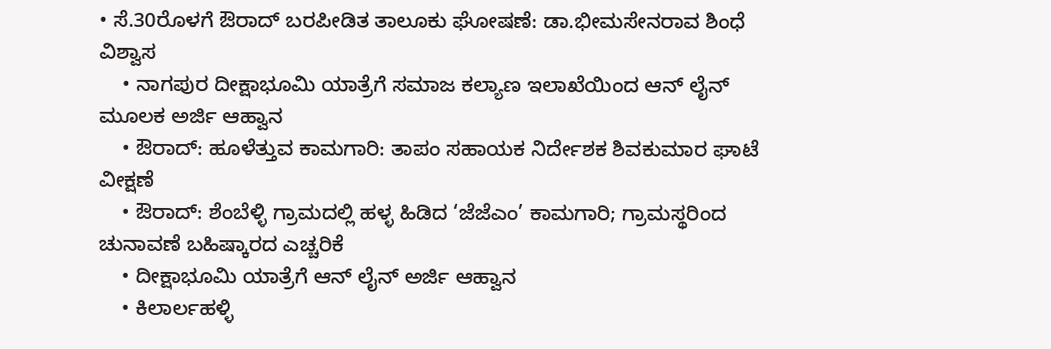• ಸೆ.30ರೊಳಗೆ ಔರಾದ್‌ ಬರಪೀಡಿತ ತಾಲೂಕು ಘೋಷಣೆ: ಡಾ.ಭೀಮಸೇನರಾವ ಶಿಂಧೆ ವಿಶ್ವಾಸ
    • ನಾಗಪುರ ದೀಕ್ಷಾಭೂಮಿ ಯಾತ್ರೆಗೆ ಸಮಾಜ ಕಲ್ಯಾಣ ಇಲಾಖೆಯಿಂದ ಆನ್ ಲೈನ್ ಮೂಲಕ ಅರ್ಜಿ ಆಹ್ವಾನ
    • ಔರಾದ್: ಹೂಳೆತ್ತುವ ಕಾಮಗಾರಿ: ತಾಪಂ ಸಹಾಯಕ ನಿರ್ದೇಶಕ ಶಿವಕುಮಾರ ಘಾಟೆ ವೀಕ್ಷಣೆ
    • ಔರಾದ್‌: ಶೆಂಬೆಳ್ಳಿ ಗ್ರಾಮದಲ್ಲಿ ಹಳ್ಳ ಹಿಡಿದ ‘ಜೆಜೆಎಂ’ ಕಾಮಗಾರಿ; ಗ್ರಾಮಸ್ಥರಿಂದ ಚುನಾವಣೆ ಬಹಿಷ್ಕಾರದ ಎಚ್ಚರಿಕೆ
    • ದೀಕ್ಷಾಭೂಮಿ ಯಾತ್ರೆಗೆ ಆನ್ ಲೈನ್ ಅರ್ಜಿ ಆಹ್ವಾನ
    • ಕಿಲಾರ್ಲಹಳ್ಳಿ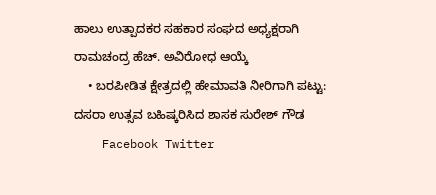ಹಾಲು ಉತ್ಪಾದಕರ ಸಹಕಾರ ಸಂಘದ ಅಧ್ಯಕ್ಷರಾಗಿ ರಾಮಚಂದ್ರ ಹೆಚ್. ಅವಿರೋಧ ಆಯ್ಕೆ
    • ಬರಪೀಡಿತ ಕ್ಷೇತ್ರದಲ್ಲಿ ಹೇಮಾವತಿ ನೀರಿಗಾಗಿ ಪಟ್ಟು: ದಸರಾ ಉತ್ಸವ ಬಹಿಷ್ಕರಿಸಿದ ಶಾಸಕ ಸುರೇಶ್ ಗೌಡ
    Facebook Twitter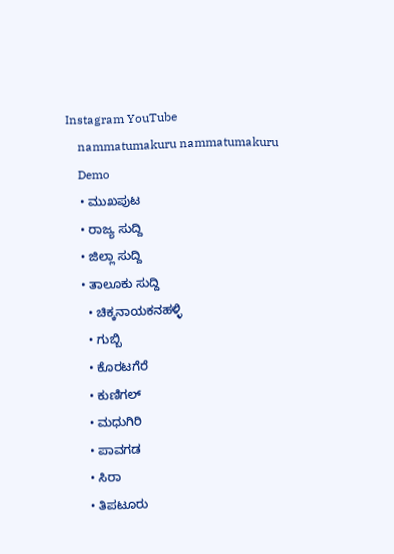Instagram YouTube
    nammatumakuru nammatumakuru
    Demo
    • ಮುಖಪುಟ
    • ರಾಜ್ಯ ಸುದ್ದಿ
    • ಜಿಲ್ಲಾ ಸುದ್ದಿ
    • ತಾಲೂಕು ಸುದ್ದಿ
      • ಚಿಕ್ಕನಾಯಕನಹಳ್ಳಿ
      • ಗುಬ್ಬಿ
      • ಕೊರಟಗೆರೆ
      • ಕುಣಿಗಲ್
      • ಮಧುಗಿರಿ
      • ಪಾವಗಡ
      • ಸಿರಾ
      • ತಿಪಟೂರು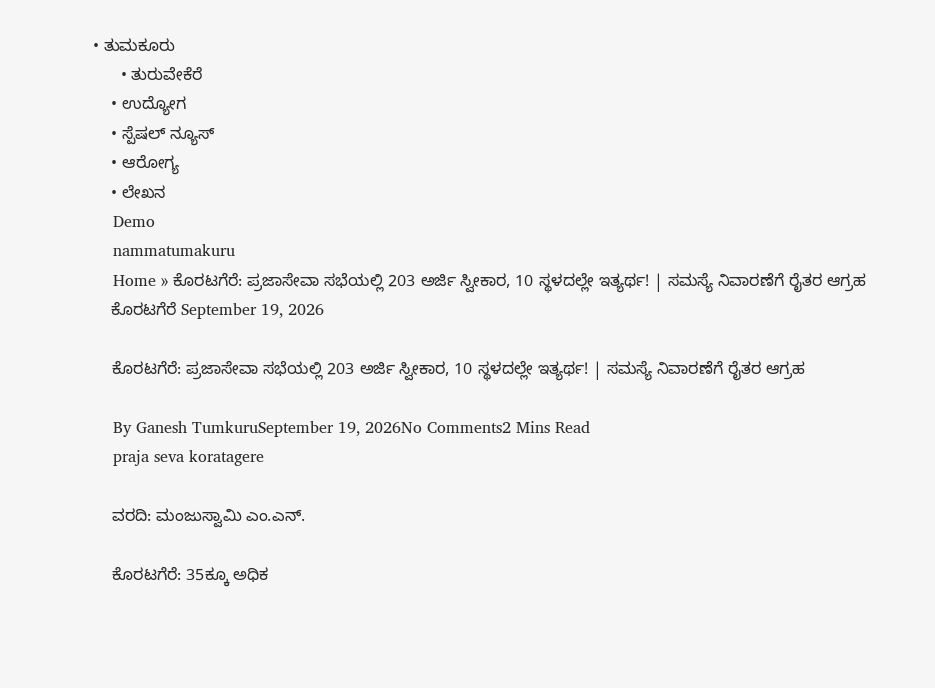• ತುಮಕೂರು
      • ತುರುವೇಕೆರೆ
    • ಉದ್ಯೋಗ
    • ಸ್ಪೆಷಲ್ ನ್ಯೂಸ್
    • ಆರೋಗ್ಯ
    • ಲೇಖನ
    Demo
    nammatumakuru
    Home » ಕೊರಟಗೆರೆ: ಪ್ರಜಾಸೇವಾ ಸಭೆಯಲ್ಲಿ 203 ಅರ್ಜಿ ಸ್ವೀಕಾರ, 10 ಸ್ಥಳದಲ್ಲೇ ಇತ್ಯರ್ಥ! | ಸಮಸ್ಯೆ ನಿವಾರಣೆಗೆ ರೈತರ ಆಗ್ರಹ
    ಕೊರಟಗೆರೆ September 19, 2026

    ಕೊರಟಗೆರೆ: ಪ್ರಜಾಸೇವಾ ಸಭೆಯಲ್ಲಿ 203 ಅರ್ಜಿ ಸ್ವೀಕಾರ, 10 ಸ್ಥಳದಲ್ಲೇ ಇತ್ಯರ್ಥ! | ಸಮಸ್ಯೆ ನಿವಾರಣೆಗೆ ರೈತರ ಆಗ್ರಹ

    By Ganesh TumkuruSeptember 19, 2026No Comments2 Mins Read
    praja seva koratagere

    ವರದಿ: ಮಂಜುಸ್ವಾಮಿ ಎಂ.ಎನ್.

    ಕೊರಟಗೆರೆ: 35ಕ್ಕೂ ಅಧಿಕ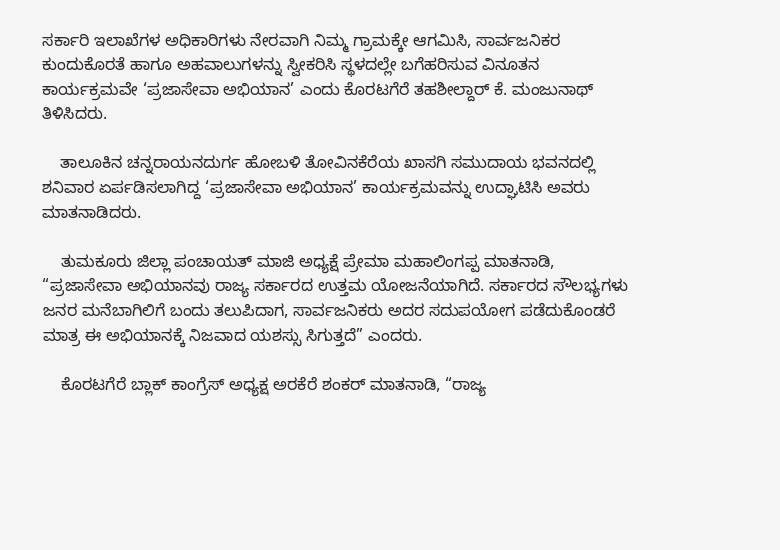ಸರ್ಕಾರಿ ಇಲಾಖೆಗಳ ಅಧಿಕಾರಿಗಳು ನೇರವಾಗಿ ನಿಮ್ಮ ಗ್ರಾಮಕ್ಕೇ ಆಗಮಿಸಿ, ಸಾರ್ವಜನಿಕರ ಕುಂದುಕೊರತೆ ಹಾಗೂ ಅಹವಾಲುಗಳನ್ನು ಸ್ವೀಕರಿಸಿ ಸ್ಥಳದಲ್ಲೇ ಬಗೆಹರಿಸುವ ವಿನೂತನ ಕಾರ್ಯಕ್ರಮವೇ ‘ಪ್ರಜಾಸೇವಾ ಅಭಿಯಾನ’ ಎಂದು ಕೊರಟಗೆರೆ ತಹಶೀಲ್ದಾರ್ ಕೆ. ಮಂಜುನಾಥ್ ತಿಳಿಸಿದರು.

    ತಾಲೂಕಿನ ಚನ್ನರಾಯನದುರ್ಗ ಹೋಬಳಿ ತೋವಿನಕೆರೆಯ ಖಾಸಗಿ ಸಮುದಾಯ ಭವನದಲ್ಲಿ ಶನಿವಾರ ಏರ್ಪಡಿಸಲಾಗಿದ್ದ ‘ಪ್ರಜಾಸೇವಾ ಅಭಿಯಾನ’ ಕಾರ್ಯಕ್ರಮವನ್ನು ಉದ್ಘಾಟಿಸಿ ಅವರು ಮಾತನಾಡಿದರು.

    ತುಮಕೂರು ಜಿಲ್ಲಾ ಪಂಚಾಯತ್ ಮಾಜಿ ಅಧ್ಯಕ್ಷೆ ಪ್ರೇಮಾ ಮಹಾಲಿಂಗಪ್ಪ ಮಾತನಾಡಿ, “ಪ್ರಜಾಸೇವಾ ಅಭಿಯಾನವು ರಾಜ್ಯ ಸರ್ಕಾರದ ಉತ್ತಮ ಯೋಜನೆಯಾಗಿದೆ. ಸರ್ಕಾರದ ಸೌಲಭ್ಯಗಳು ಜನರ ಮನೆಬಾಗಿಲಿಗೆ ಬಂದು ತಲುಪಿದಾಗ, ಸಾರ್ವಜನಿಕರು ಅದರ ಸದುಪಯೋಗ ಪಡೆದುಕೊಂಡರೆ ಮಾತ್ರ ಈ ಅಭಿಯಾನಕ್ಕೆ ನಿಜವಾದ ಯಶಸ್ಸು ಸಿಗುತ್ತದೆ” ಎಂದರು.

    ಕೊರಟಗೆರೆ ಬ್ಲಾಕ್ ಕಾಂಗ್ರೆಸ್ ಅಧ್ಯಕ್ಷ ಅರಕೆರೆ ಶಂಕರ್ ಮಾತನಾಡಿ, “ರಾಜ್ಯ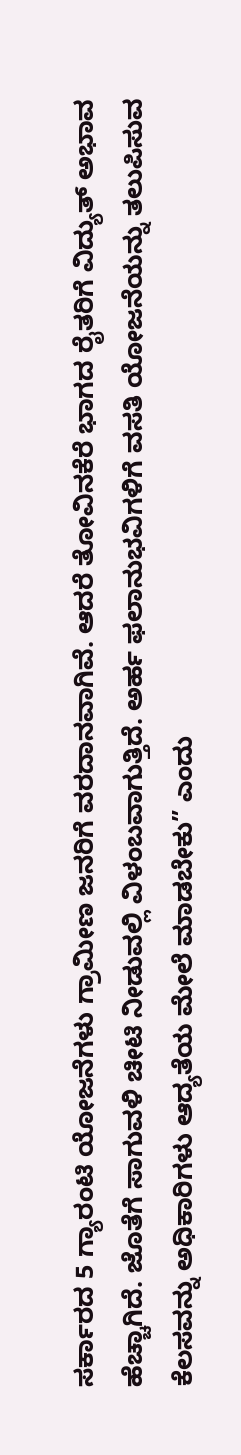ಸರ್ಕಾರದ 5 ಗ್ಯಾರಂಟಿ ಯೋಜನೆಗಳು ಗ್ರಾಮೀಣ ಜನರಿಗೆ ವರದಾನವಾಗಿವೆ. ಆದರೆ ತೋವಿನಕೆರೆ ಭಾಗದ ರೈತರಿಗೆ ವಿದ್ಯುತ್ ಅಭಾವ ಹೆಚ್ಚಾಗಿದೆ. ಜೊತೆಗೆ ಸಾಗುವಳಿ ಚೀಟಿ ನೀಡುವಲ್ಲಿ ವಿಳಂಬವಾಗುತ್ತಿದೆ. ಅರ್ಹ ಫಲಾನುಭವಿಗಳಿಗೆ ವಸತಿ ಯೋಜನೆಯನ್ನು ತಲುಪಿಸುವ ಕೆಲಸವನ್ನು ಅಧಿಕಾರಿಗಳು ಆದ್ಯತೆಯ ಮೇಲೆ ಮಾಡಬೇಕು” ಎಂದು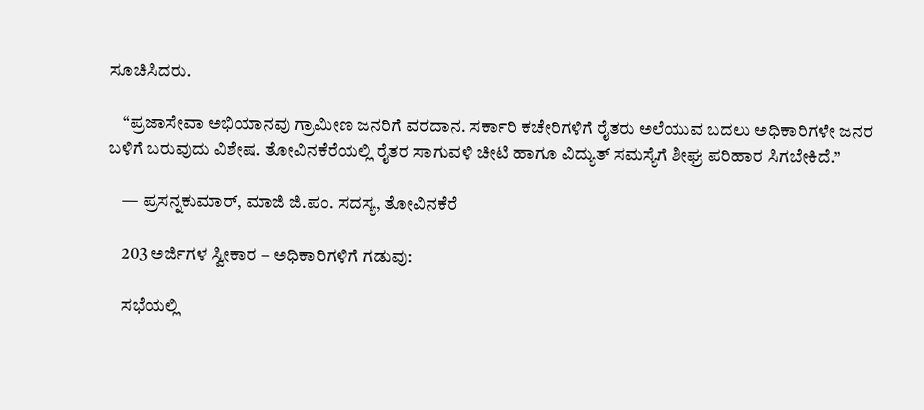ಸೂಚಿಸಿದರು.

    “ಪ್ರಜಾಸೇವಾ ಅಭಿಯಾನವು ಗ್ರಾಮೀಣ ಜನರಿಗೆ ವರದಾನ. ಸರ್ಕಾರಿ ಕಚೇರಿಗಳಿಗೆ ರೈತರು ಅಲೆಯುವ ಬದಲು ಅಧಿಕಾರಿಗಳೇ ಜನರ ಬಳಿಗೆ ಬರುವುದು ವಿಶೇಷ. ತೋವಿನಕೆರೆಯಲ್ಲಿ ರೈತರ ಸಾಗುವಳಿ ಚೀಟಿ ಹಾಗೂ ವಿದ್ಯುತ್ ಸಮಸ್ಯೆಗೆ ಶೀಘ್ರ ಪರಿಹಾರ ಸಿಗಬೇಕಿದೆ.”

    — ಪ್ರಸನ್ನಕುಮಾರ್, ಮಾಜಿ ಜಿ.ಪಂ. ಸದಸ್ಯ, ತೋವಿನಕೆರೆ

    203 ಅರ್ಜಿಗಳ ಸ್ವೀಕಾರ – ಅಧಿಕಾರಿಗಳಿಗೆ ಗಡುವು:

    ಸಭೆಯಲ್ಲಿ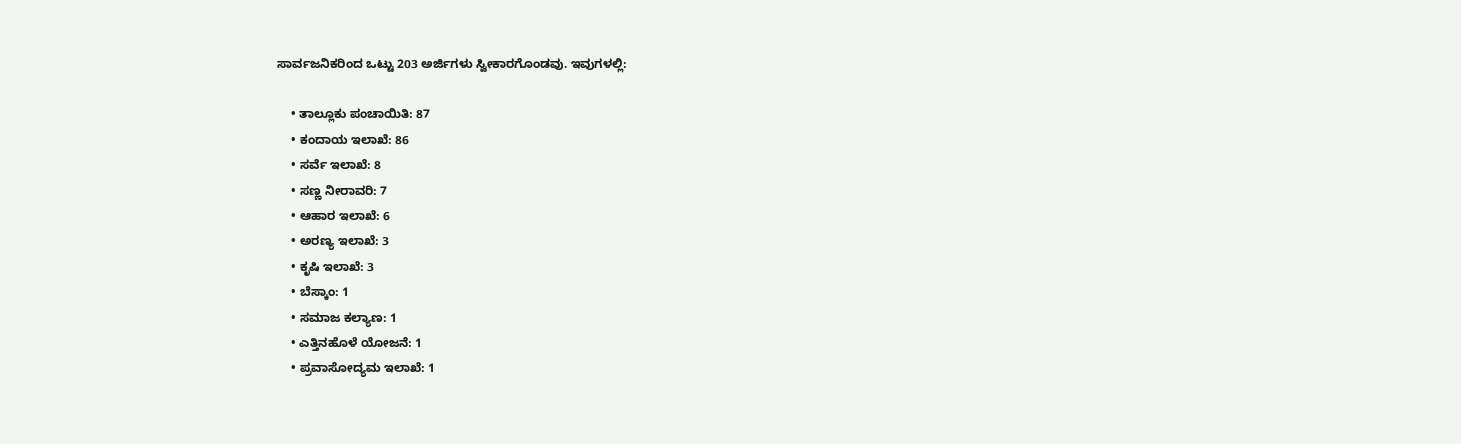ಸಾರ್ವಜನಿಕರಿಂದ ಒಟ್ಟು 203 ಅರ್ಜಿಗಳು ಸ್ವೀಕಾರಗೊಂಡವು. ಇವುಗಳಲ್ಲಿ:

    • ತಾಲ್ಲೂಕು ಪಂಚಾಯಿತಿ: 87
    • ಕಂದಾಯ ಇಲಾಖೆ: 86
    • ಸರ್ವೆ ಇಲಾಖೆ: 8
    • ಸಣ್ಣ ನೀರಾವರಿ: 7
    • ಆಹಾರ ಇಲಾಖೆ: 6
    • ಅರಣ್ಯ ಇಲಾಖೆ: 3
    • ಕೃಷಿ ಇಲಾಖೆ: 3
    • ಬೆಸ್ಕಾಂ: 1
    • ಸಮಾಜ ಕಲ್ಯಾಣ: 1
    • ಎತ್ತಿನಹೊಳೆ ಯೋಜನೆ: 1
    • ಪ್ರವಾಸೋದ್ಯಮ ಇಲಾಖೆ: 1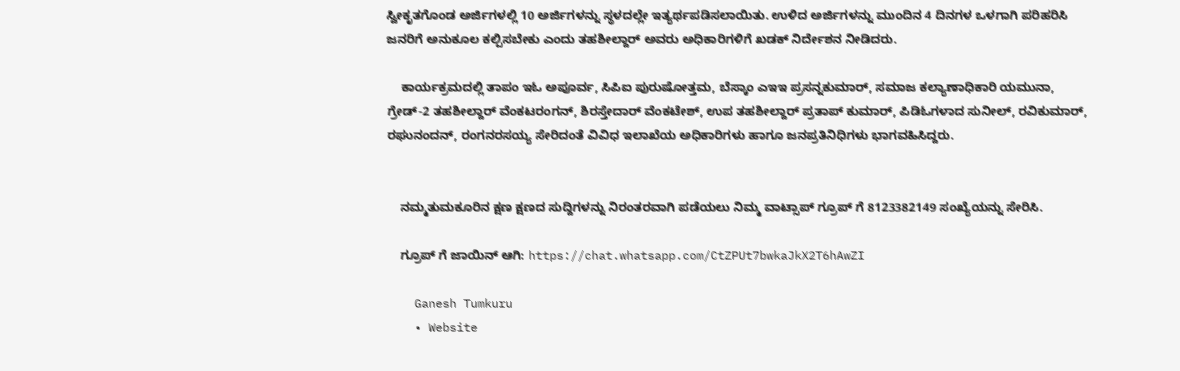ಸ್ವೀಕೃತಗೊಂಡ ಅರ್ಜಿಗಳಲ್ಲಿ 10 ಅರ್ಜಿಗಳನ್ನು ಸ್ಥಳದಲ್ಲೇ ಇತ್ಯರ್ಥಪಡಿಸಲಾಯಿತು. ಉಳಿದ ಅರ್ಜಿಗಳನ್ನು ಮುಂದಿನ 4 ದಿನಗಳ ಒಳಗಾಗಿ ಪರಿಹರಿಸಿ ಜನರಿಗೆ ಅನುಕೂಲ ಕಲ್ಪಿಸಬೇಕು ಎಂದು ತಹಶೀಲ್ದಾರ್ ಅವರು ಅಧಿಕಾರಿಗಳಿಗೆ ಖಡಕ್ ನಿರ್ದೇಶನ ನೀಡಿದರು.

    ಕಾರ್ಯಕ್ರಮದಲ್ಲಿ ತಾಪಂ ಇಓ ಅಪೂರ್ವ, ಸಿಪಿಐ ಪುರುಷೋತ್ತಮ, ಬೆಸ್ಕಾಂ ಎಇಇ ಪ್ರಸನ್ನಕುಮಾರ್, ಸಮಾಜ ಕಲ್ಯಾಣಾಧಿಕಾರಿ ಯಮುನಾ, ಗ್ರೇಡ್-2 ತಹಶೀಲ್ದಾರ್ ವೆಂಕಟರಂಗನ್, ಶಿರಸ್ತೇದಾರ್ ವೆಂಕಟೇಶ್, ಉಪ ತಹಶೀಲ್ದಾರ್ ಪ್ರತಾಪ್ ಕುಮಾರ್, ಪಿಡಿಓಗಳಾದ ಸುನೀಲ್, ರವಿಕುಮಾರ್, ರಘುನಂದನ್, ರಂಗನರಸಯ್ಯ ಸೇರಿದಂತೆ ವಿವಿಧ ಇಲಾಖೆಯ ಅಧಿಕಾರಿಗಳು ಹಾಗೂ ಜನಪ್ರತಿನಿಧಿಗಳು ಭಾಗವಹಿಸಿದ್ದರು.


    ನಮ್ಮತುಮಕೂರಿನ ಕ್ಷಣ ಕ್ಷಣದ ಸುದ್ದಿಗಳನ್ನು ನಿರಂತರವಾಗಿ ಪಡೆಯಲು ನಿಮ್ಮ ವಾಟ್ಸಾಪ್ ಗ್ರೂಪ್ ಗೆ 8123382149 ಸಂಖ್ಯೆಯನ್ನು ಸೇರಿಸಿ.

    ಗ್ರೂಪ್ ಗೆ ಜಾಯಿನ್ ಆಗಿ: https://chat.whatsapp.com/CtZPUt7bwkaJkX2T6hAwZI

    Ganesh Tumkuru
    • Website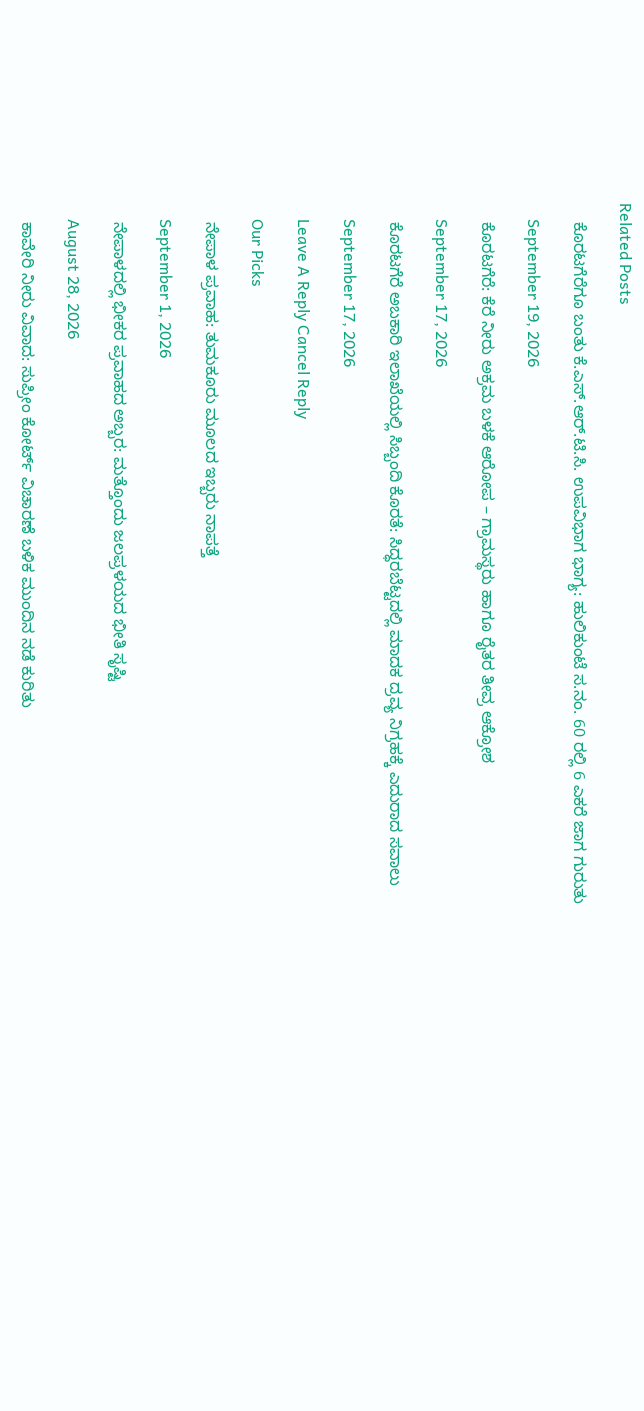Related Posts

    ಕೊರಟಗೆರೆಗೂ ಬಂತು ಕೆ.ಎಸ್‌.ಆರ್‌.ಟಿ.ಸಿ. ಉಪವಿಭಾಗ ಭಾಗ್ಯ: ಹುಲಿಕುಂಟೆ ಸ.ನಂ. 60 ರಲ್ಲಿ 6 ಎಕರೆ ಜಾಗ ಗುರುತು

    September 19, 2026

    ಕೊರಟಗೆರೆ: ಕೆರೆ ನೀರು ಅಕ್ರಮ ಬಳಕೆ ಆರೋಪ – ಗ್ರಾಮಸ್ಥರು ಹಾಗೂ ರೈತರ ತೀವ್ರ ಆಕ್ರೋಶ

    September 17, 2026

    ಕೊರಟಗೆರೆ ಅಬಕಾರಿ ಇಲಾಖೆಯಲ್ಲಿ ಸಿಬ್ಬಂದಿ ಕೊರತೆ: ಸಿದ್ಧರಬೆಟ್ಟದಲ್ಲಿ ಮಾದಕ ದ್ರವ್ಯ ನಿಗ್ರಹಕ್ಕೆ ಎದುರಾದ ಸವಾಲು

    September 17, 2026

    Leave A Reply Cancel Reply

    Our Picks

    ನೇಪಾಳ ಪ್ರವಾಹ: ತುಮಕೂರು ಮೂಲದ ಇಬ್ಬರು ನಾಪತ್ತೆ

    September 1, 2026

    ನೇಪಾಳದಲ್ಲಿ ಭೀಕರ ಪ್ರವಾಹದ ಅಬ್ಬರ: ಮತ್ತೊಂದು ಜಲಪ್ರಳಯದ ಭೀತಿ ಸೃಷ್ಟಿ

    August 28, 2026

    ಕಾವೇರಿ ನೀರು ವಿವಾದ: ಸುಪ್ರೀಂ ಕೋರ್ಟ್ ವಿಚಾರಣೆ ಬಳಿಕ ಮುಂದಿನ ನಡೆ ಕುರಿತು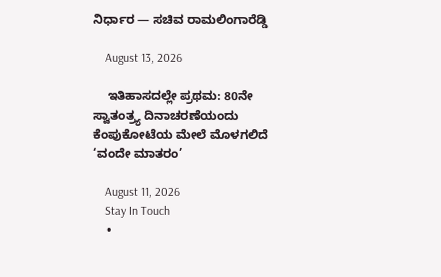ನಿರ್ಧಾರ — ಸಚಿವ ರಾಮಲಿಂಗಾರೆಡ್ಡಿ

    August 13, 2026

    ಇತಿಹಾಸದಲ್ಲೇ ಪ್ರಥಮ: 80ನೇ ಸ್ವಾತಂತ್ರ್ಯ ದಿನಾಚರಣೆಯಂದು ಕೆಂಪುಕೋಟೆಯ ಮೇಲೆ ಮೊಳಗಲಿದೆ ‘ವಂದೇ ಮಾತರಂ’

    August 11, 2026
    Stay In Touch
    •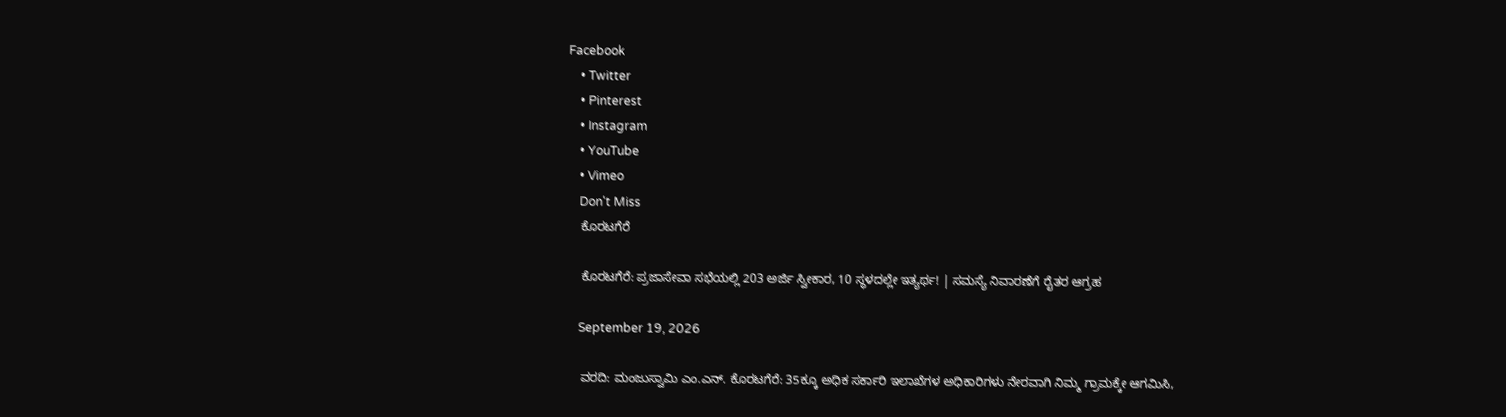Facebook
    • Twitter
    • Pinterest
    • Instagram
    • YouTube
    • Vimeo
    Don't Miss
    ಕೊರಟಗೆರೆ

    ಕೊರಟಗೆರೆ: ಪ್ರಜಾಸೇವಾ ಸಭೆಯಲ್ಲಿ 203 ಅರ್ಜಿ ಸ್ವೀಕಾರ, 10 ಸ್ಥಳದಲ್ಲೇ ಇತ್ಯರ್ಥ! | ಸಮಸ್ಯೆ ನಿವಾರಣೆಗೆ ರೈತರ ಆಗ್ರಹ

    September 19, 2026

    ವರದಿ: ಮಂಜುಸ್ವಾಮಿ ಎಂ.ಎನ್. ಕೊರಟಗೆರೆ: 35ಕ್ಕೂ ಅಧಿಕ ಸರ್ಕಾರಿ ಇಲಾಖೆಗಳ ಅಧಿಕಾರಿಗಳು ನೇರವಾಗಿ ನಿಮ್ಮ ಗ್ರಾಮಕ್ಕೇ ಆಗಮಿಸಿ,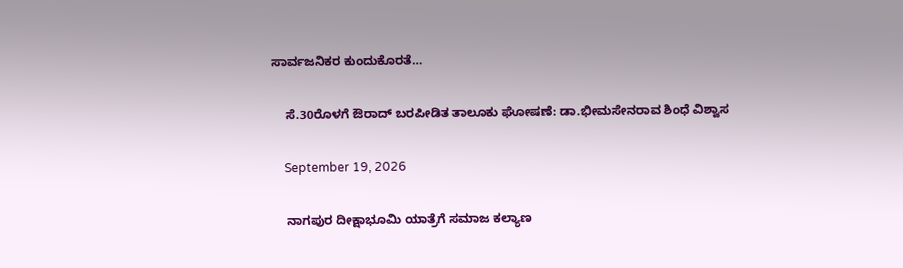ಸಾರ್ವಜನಿಕರ ಕುಂದುಕೊರತೆ…

    ಸೆ.30ರೊಳಗೆ ಔರಾದ್‌ ಬರಪೀಡಿತ ತಾಲೂಕು ಘೋಷಣೆ: ಡಾ.ಭೀಮಸೇನರಾವ ಶಿಂಧೆ ವಿಶ್ವಾಸ

    September 19, 2026

    ನಾಗಪುರ ದೀಕ್ಷಾಭೂಮಿ ಯಾತ್ರೆಗೆ ಸಮಾಜ ಕಲ್ಯಾಣ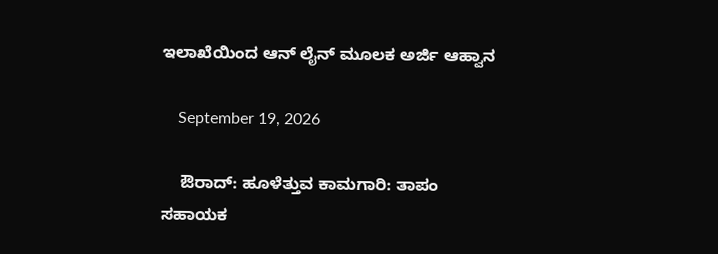ಇಲಾಖೆಯಿಂದ ಆನ್ ಲೈನ್ ಮೂಲಕ ಅರ್ಜಿ ಆಹ್ವಾನ

    September 19, 2026

    ಔರಾದ್: ಹೂಳೆತ್ತುವ ಕಾಮಗಾರಿ: ತಾಪಂ ಸಹಾಯಕ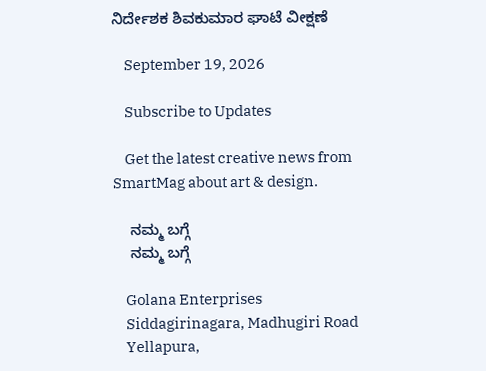ನಿರ್ದೇಶಕ ಶಿವಕುಮಾರ ಘಾಟೆ ವೀಕ್ಷಣೆ

    September 19, 2026

    Subscribe to Updates

    Get the latest creative news from SmartMag about art & design.

    ನಮ್ಮ ಬಗ್ಗೆ
    ನಮ್ಮ ಬಗ್ಗೆ

    Golana Enterprises
    Siddagirinagara, Madhugiri Road
    Yellapura,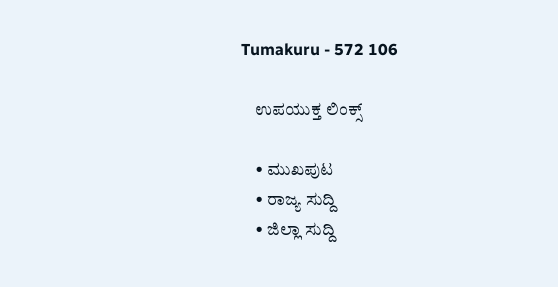Tumakuru - 572 106

    ಉಪಯುಕ್ತ ಲಿಂಕ್ಸ್

    • ಮುಖಪುಟ
    • ರಾಜ್ಯ ಸುದ್ದಿ
    • ಜಿಲ್ಲಾ ಸುದ್ದಿ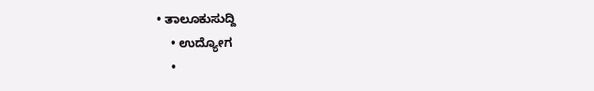• ತಾಲೂಕುಸುದ್ದಿ
    • ಉದ್ಯೋಗ
    •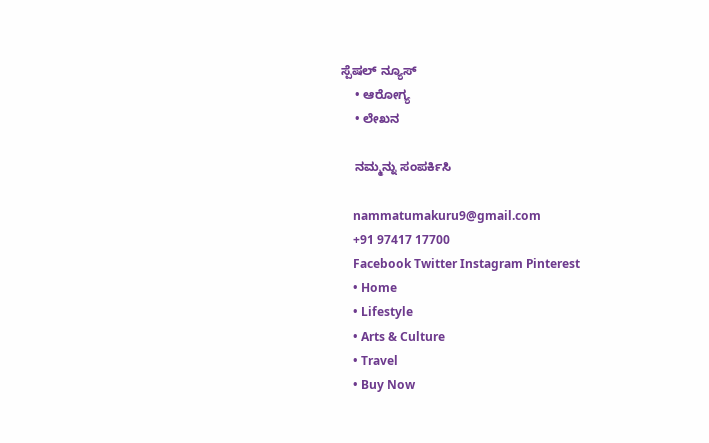ಸ್ಪೆಷಲ್ ನ್ಯೂಸ್
    • ಆರೋಗ್ಯ
    • ಲೇಖನ

    ನಮ್ಮನ್ನು ಸಂಪರ್ಕಿಸಿ

    nammatumakuru9@gmail.com
    +91 97417 17700
    Facebook Twitter Instagram Pinterest
    • Home
    • Lifestyle
    • Arts & Culture
    • Travel
    • Buy Now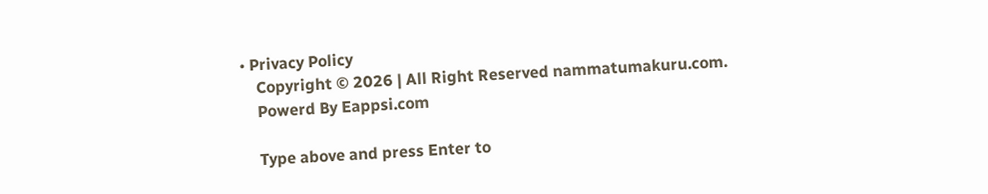• Privacy Policy
    Copyright © 2026 | All Right Reserved nammatumakuru.com.
    Powerd By Eappsi.com

    Type above and press Enter to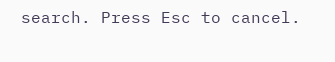search. Press Esc to cancel.